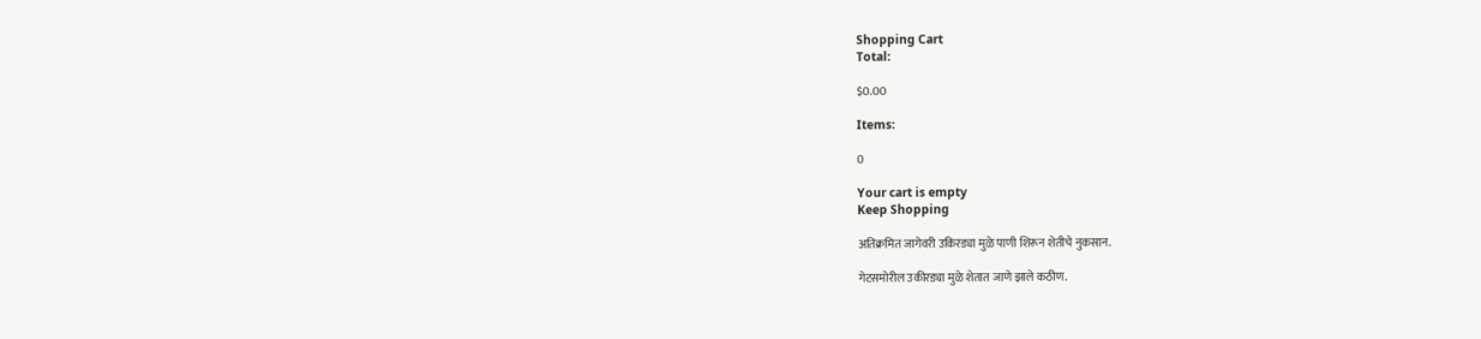Shopping Cart
Total:

$0.00

Items:

0

Your cart is empty
Keep Shopping

अतिक्रमित जागेवरी उकिरड्या मुळे पाणी शिरून शेतीचे नुकसान.

गेटसमोरील उकीरड्या मुळे शेतात जाणे झाले कठीण.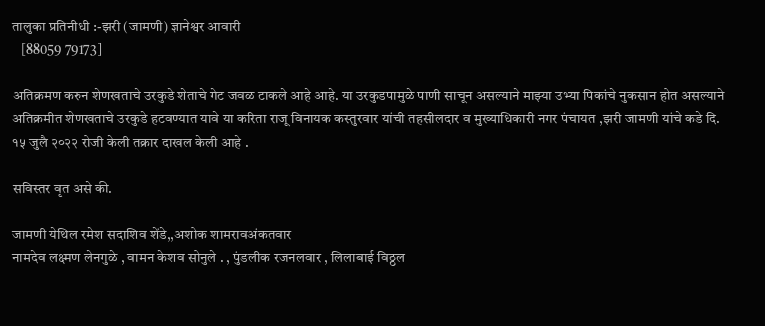तालुका प्रतिनीधी :-झरी (जामणी) ज्ञानेश्वर आवारी
   [88059 79173]

अतिक्रमण करुन शेणखताचे उरकुडे शेताचे गेट जवळ टाकले आहे आहे. या उरकुडपामुळे पाणी साचून असल्याने माझ्या उभ्या पिकांचे नुकसान होत असल्याने अतिक्रमीत शेणखताचे उरकुडे हटवण्यात यावे या करिता राजू विनायक कस्तुरवार यांची तहसीलदार व मुख्याधिकारी नगर पंचायत ,झरी जामणी यांचे कडे दि. १५ जुलै २०२२ रोजी केली तक्रार दाखल केली आहे .

सविस्तर वृत असे की.

जामणी येथिल रमेश सदाशिव शेंडे,,अशोक शामरावअंकतवार
नामदेव लक्ष्मण लेनगुळे , वामन केशव सोनुले . , पुंडलीक रजनलवार , लिलाबाई विठ्ठल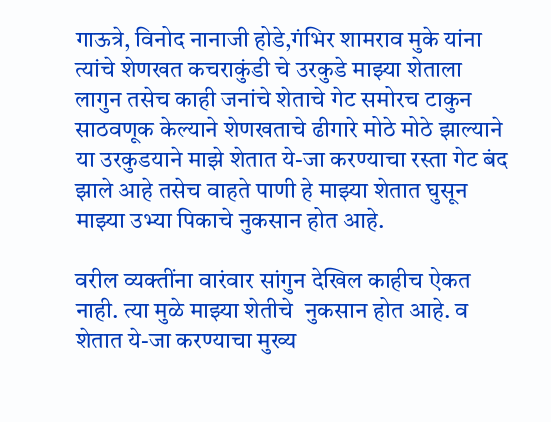गाऊत्रे, विनोद नानाजी होडे,गंभिर शामराव मुके यांना त्यांचे शेणखत कचराकुंडी चे उरकुडे माझ्या शेताला लागुन तसेच काही जनांचे शेताचे गेट समोरच टाकुन साठवणूक केल्याने शेणखताचे ढीगारे मोठे मोठे झाल्याने या उरकुडयाने माझे शेतात ये-जा करण्याचा रस्ता गेट बंद झाले आहे तसेच वाहते पाणी हे माझ्या शेतात घुसून माझ्या उभ्या पिकाचे नुकसान होत आहे.

वरील व्यक्तींना वारंवार सांगुन देखिल काहीच ऐकत नाही. त्या मुळे माझ्या शेतीचे  नुकसान होत आहे. व शेतात ये-जा करण्याचा मुख्य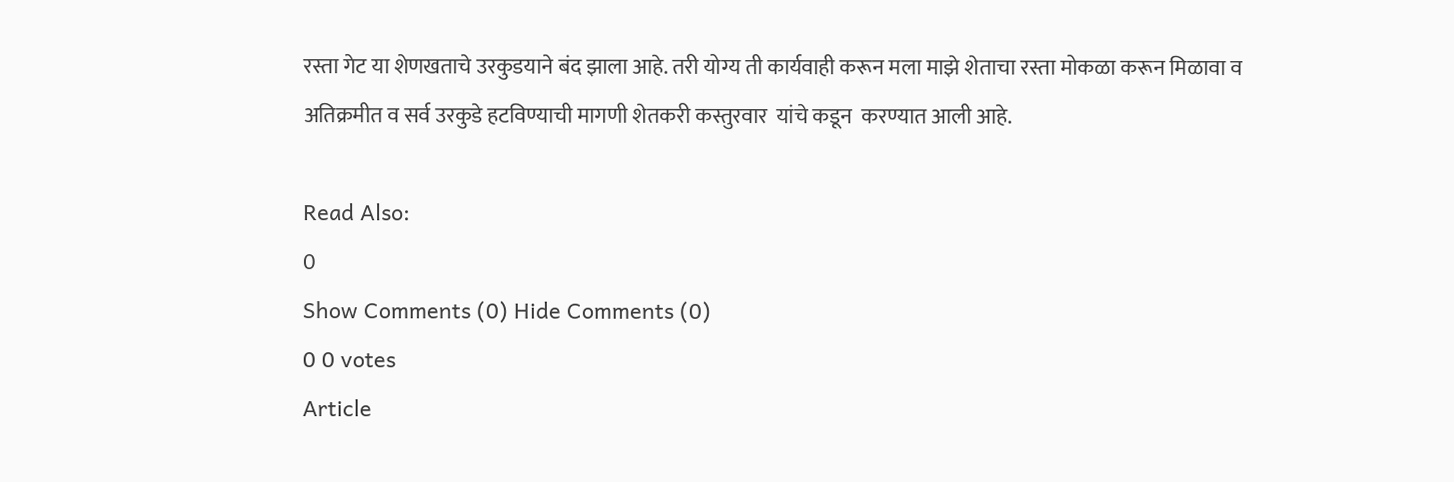रस्ता गेट या शेणखताचे उरकुडयाने बंद झाला आहे. तरी योग्य ती कार्यवाही करून मला माझे शेताचा रस्ता मोकळा करून मिळावा व अतिक्रमीत व सर्व उरकुडे हटविण्याची मागणी शेतकरी कस्तुरवार  यांचे कडून  करण्यात आली आहे.

Read Also:
0
Show Comments (0) Hide Comments (0)
0 0 votes
Article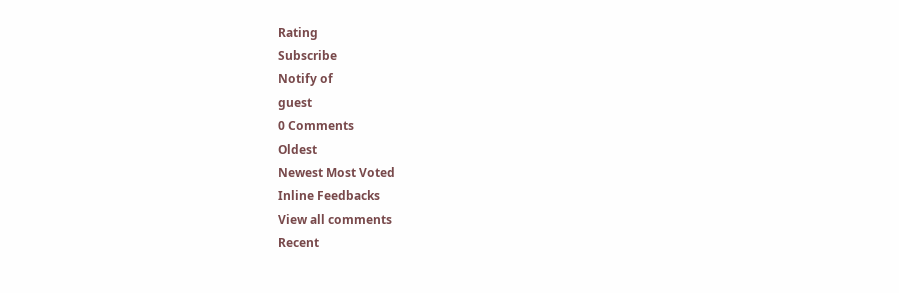Rating
Subscribe
Notify of
guest
0 Comments
Oldest
Newest Most Voted
Inline Feedbacks
View all comments
Recent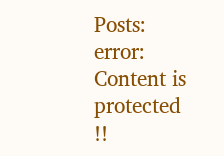Posts:
error: Content is protected !!